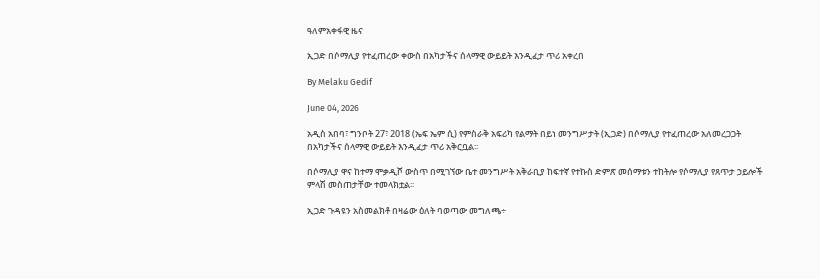ዓለምአቀፋዊ ዜና

ኢጋድ በሶማሊያ የተፈጠረው ቀውስ በአካታችና ሰላማዊ ውይይት እንዲፈታ ጥሪ አቀረበ

By Melaku Gedif

June 04, 2026

አዲስ አበባ፣ ግንቦት 27፣ 2018 (ኤፍ ኤም ሲ) የምስራቅ አፍሪካ የልማት በይነ መንግሥታት (ኢጋድ) በሶማሊያ የተፈጠረው አለመረጋጋት በአካታችና ሰላማዊ ውይይት እንዲፈታ ጥሪ አቅርቧል፡፡

በሶማሊያ ዋና ከተማ ሞቃዲሾ ውስጥ በሚገኘው ቤተ መንግሥት አቅራቢያ ከፍተኛ የተኩስ ድምጽ መሰማቱን ተከትሎ የሶማሊያ የጸጥታ ኃይሎች ምላሽ መስጠታቸው ተመላክቷል፡፡

ኢጋድ ጉዳዩን አስመልክቶ በዛሬው ዕለት ባወጣው መግለጫ÷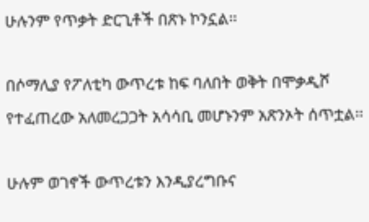ሁሉንም የጥቃት ድርጊቶች በጽኑ ኮንኗል፡፡

በሶማሊያ የፖለቲካ ውጥረቱ ከፍ ባለበት ወቅት በሞቃዲሾ የተፈጠረው አለመረጋጋት አሳሳቢ መሆኑንም አጽንኦት ሰጥቷል፡፡

ሁሉም ወገኖች ውጥረቱን እንዲያረግቡና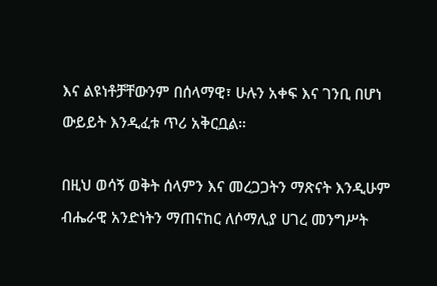እና ልዩነቶቻቸውንም በሰላማዊ፣ ሁሉን አቀፍ እና ገንቢ በሆነ ውይይት እንዲፈቱ ጥሪ አቅርቧል።

በዚህ ወሳኝ ወቅት ሰላምን እና መረጋጋትን ማጽናት እንዲሁም ብሔራዊ አንድነትን ማጠናከር ለሶማሊያ ሀገረ መንግሥት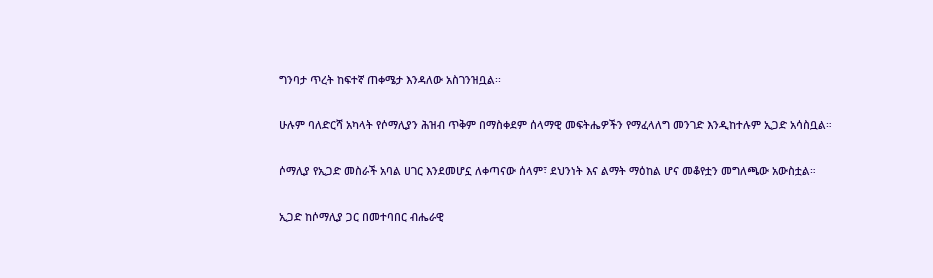ግንባታ ጥረት ከፍተኛ ጠቀሜታ እንዳለው አስገንዝቧል፡፡

ሁሉም ባለድርሻ አካላት የሶማሊያን ሕዝብ ጥቅም በማስቀደም ሰላማዊ መፍትሔዎችን የማፈላለግ መንገድ እንዲከተሉም ኢጋድ አሳስቧል።

ሶማሊያ የኢጋድ መስራች አባል ሀገር እንደመሆኗ ለቀጣናው ሰላም፣ ደህንነት እና ልማት ማዕከል ሆና መቆየቷን መግለጫው አውስቷል።

ኢጋድ ከሶማሊያ ጋር በመተባበር ብሔራዊ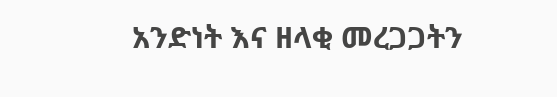አንድነት እና ዘላቂ መረጋጋትን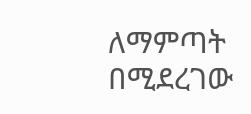ለማምጣት በሚደረገው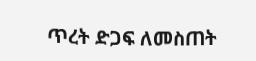ጥረት ድጋፍ ለመስጠት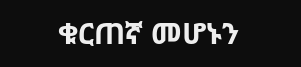ቁርጠኛ መሆኑን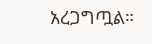አረጋግጧል።